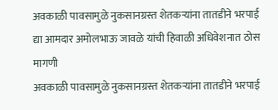अवकाळी पावसामुळे नुकसानग्रस्त शेतकऱ्यांना तातडीने भरपाई द्या आमदार अमोलभाऊ जावळे यांची हिवाळी अधिवेशनात ठोस मागणी
अवकाळी पावसामुळे नुकसानग्रस्त शेतकऱ्यांना तातडीने भरपाई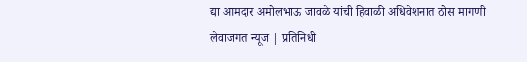द्या आमदार अमोलभाऊ जावळे यांची हिवाळी अधिवेशनात ठोस मागणी
लेवाजगत न्यूज | प्रतिनिधी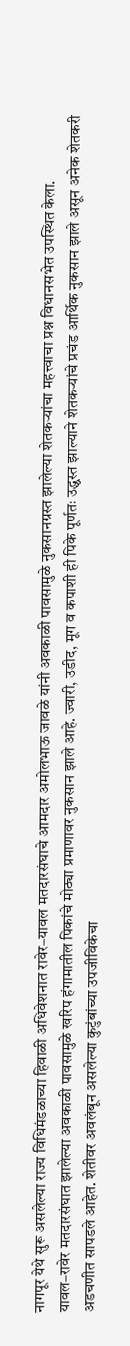नागपूर येथे सुरू असलेल्या राज्य विधिमंडळाच्या हिवाळी अधिवेशनात रावेर–यावल मतदारसंघाचे आमदार अमोलभाऊ जावळे यांनी अवकाळी पावसामुळे नुकसानग्रस्त झालेल्या शेतकऱ्यांचा महत्त्वाचा प्रश्न विधानसभेत उपस्थित केला.
यावल–रावेर मतदारसंघात झालेल्या अवकाळी पावसामुळे खरिप हंगामातील पिकांचे मोठ्या प्रमाणावर नुकसान झाले आहे. ज्वारी, उडीद, मूग व कपाशी ही पिके पूर्णतः उद्ध्वस्त झाल्याने शेतकऱ्यांचे प्रचंड आर्थिक नुकसान झाले असून अनेक शेतकरी अडचणीत सापडले आहेत. शेतीवर अवलंबून असलेल्या कुटुंबांच्या उपजीविकेचा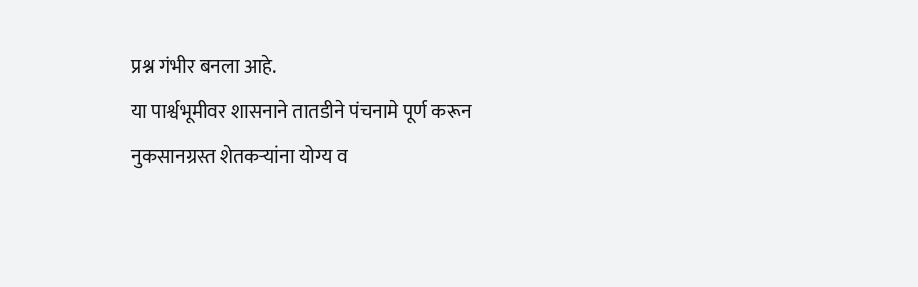प्रश्न गंभीर बनला आहे.
या पार्श्वभूमीवर शासनाने तातडीने पंचनामे पूर्ण करून नुकसानग्रस्त शेतकऱ्यांना योग्य व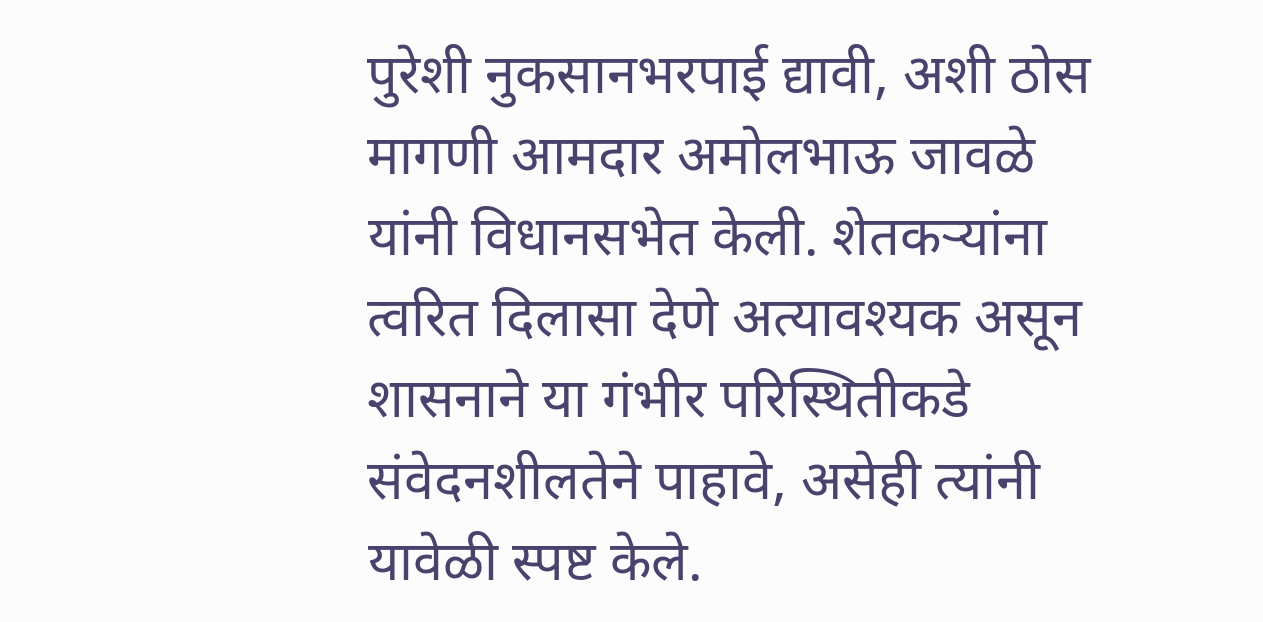पुरेशी नुकसानभरपाई द्यावी, अशी ठोस मागणी आमदार अमोलभाऊ जावळे यांनी विधानसभेत केली. शेतकऱ्यांना त्वरित दिलासा देणे अत्यावश्यक असून शासनाने या गंभीर परिस्थितीकडे संवेदनशीलतेने पाहावे, असेही त्यांनी यावेळी स्पष्ट केले.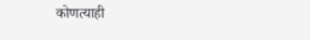कोणत्याही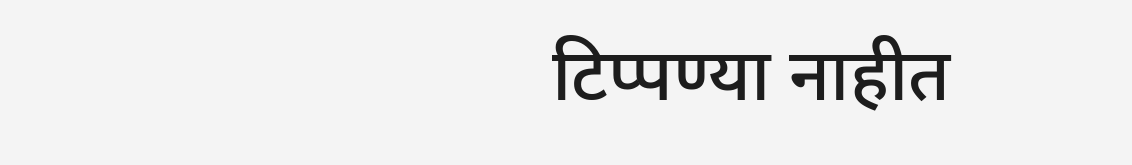टिप्पण्या नाहीत